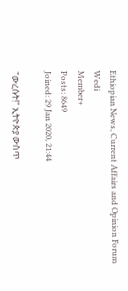Ethiopian News, Current Affairs and Opinion Forum
Wedi
Member+
Posts: 8649
Joined: 29 Jan 2020, 21:44

"ውረሱት!" ኢትዮጵያ ውስጥ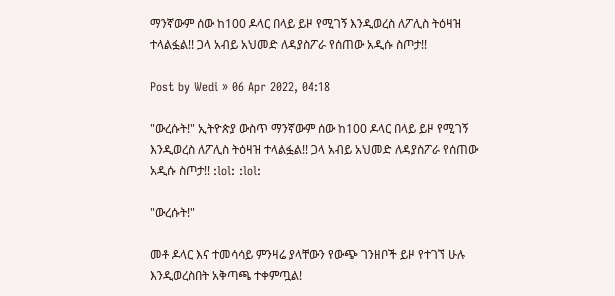ማንኛውም ሰው ከ100 ዶላር በላይ ይዞ የሚገኝ እንዲወረስ ለፖሊስ ትዕዛዝ ተላልፏል!! ጋላ አብይ አህመድ ለዳያስፖራ የሰጠው አዲሱ ስጦታ!!

Post by Wedi » 06 Apr 2022, 04:18

"ውረሱት!" ኢትዮጵያ ውስጥ ማንኛውም ሰው ከ100 ዶላር በላይ ይዞ የሚገኝ እንዲወረስ ለፖሊስ ትዕዛዝ ተላልፏል!! ጋላ አብይ አህመድ ለዳያስፖራ የሰጠው አዲሱ ስጦታ!! :lol: :lol:

"ውረሱት!"

መቶ ዶላር እና ተመሳሳይ ምንዛሬ ያላቸውን የውጭ ገንዘቦች ይዞ የተገኘ ሁሉ እንዲወረስበት አቅጣጫ ተቀምጧል!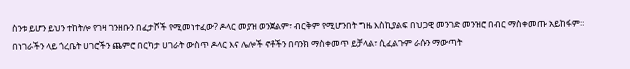ስንቱ ይሆን ይህን ተከትሎ የገዛ ገንዘቡን በፈታሾች የሚመነተፈው? ዶላር መያዝ ወንጀልም፣ ብርቅም የሚሆንበት ግዜ እስኪያልፍ በህጋዊ መንገድ መንዝሮ በብር ማስቀመጡ አይከፋም።
በነገራችን ላይ ጎረቤት ሀገሮችን ጨምሮ በርካታ ሀገራት ውስጥ ዶላር እና ሌሎች ኖቶችን በባንክ ማስቀመጥ ይቻላል፣ ሲፈልጉም ራሱን ማውጣት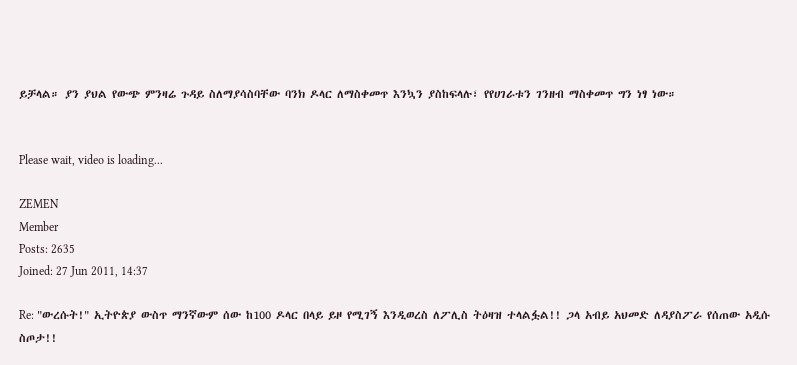ይቻላል። ያን ያህል የውጭ ምንዛሬ ጉዳይ ስለማያሳስባቸው ባንክ ዶላር ለማስቀመጥ እንኳን ያስከፍላሉ፣ የየሀገራቱን ገንዘብ ማስቀመጥ ግን ነፃ ነው።


Please wait, video is loading...

ZEMEN
Member
Posts: 2635
Joined: 27 Jun 2011, 14:37

Re: "ውረሱት!" ኢትዮጵያ ውስጥ ማንኛውም ሰው ከ100 ዶላር በላይ ይዞ የሚገኝ እንዲወረስ ለፖሊስ ትዕዛዝ ተላልፏል!! ጋላ አብይ አህመድ ለዳያስፖራ የሰጠው አዲሱ ስጦታ!!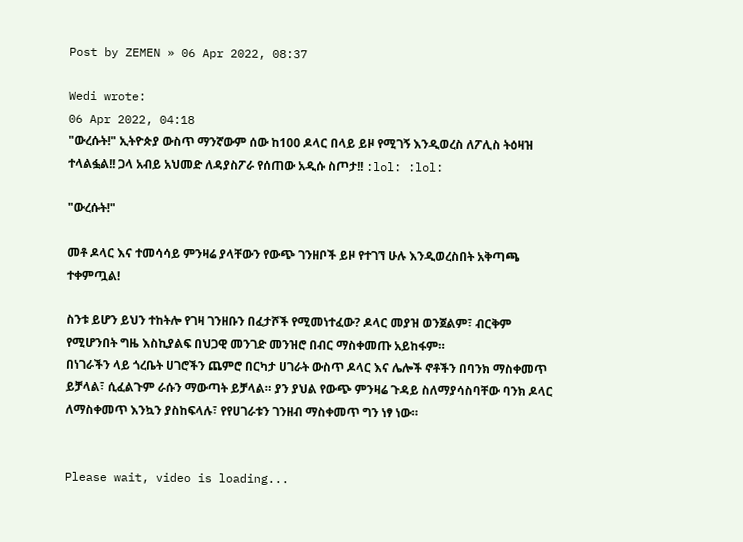Post by ZEMEN » 06 Apr 2022, 08:37

Wedi wrote:
06 Apr 2022, 04:18
"ውረሱት!" ኢትዮጵያ ውስጥ ማንኛውም ሰው ከ100 ዶላር በላይ ይዞ የሚገኝ እንዲወረስ ለፖሊስ ትዕዛዝ ተላልፏል!! ጋላ አብይ አህመድ ለዳያስፖራ የሰጠው አዲሱ ስጦታ!! :lol: :lol:

"ውረሱት!"

መቶ ዶላር እና ተመሳሳይ ምንዛሬ ያላቸውን የውጭ ገንዘቦች ይዞ የተገኘ ሁሉ እንዲወረስበት አቅጣጫ ተቀምጧል!

ስንቱ ይሆን ይህን ተከትሎ የገዛ ገንዘቡን በፈታሾች የሚመነተፈው? ዶላር መያዝ ወንጀልም፣ ብርቅም የሚሆንበት ግዜ እስኪያልፍ በህጋዊ መንገድ መንዝሮ በብር ማስቀመጡ አይከፋም።
በነገራችን ላይ ጎረቤት ሀገሮችን ጨምሮ በርካታ ሀገራት ውስጥ ዶላር እና ሌሎች ኖቶችን በባንክ ማስቀመጥ ይቻላል፣ ሲፈልጉም ራሱን ማውጣት ይቻላል። ያን ያህል የውጭ ምንዛሬ ጉዳይ ስለማያሳስባቸው ባንክ ዶላር ለማስቀመጥ እንኳን ያስከፍላሉ፣ የየሀገራቱን ገንዘብ ማስቀመጥ ግን ነፃ ነው።


Please wait, video is loading...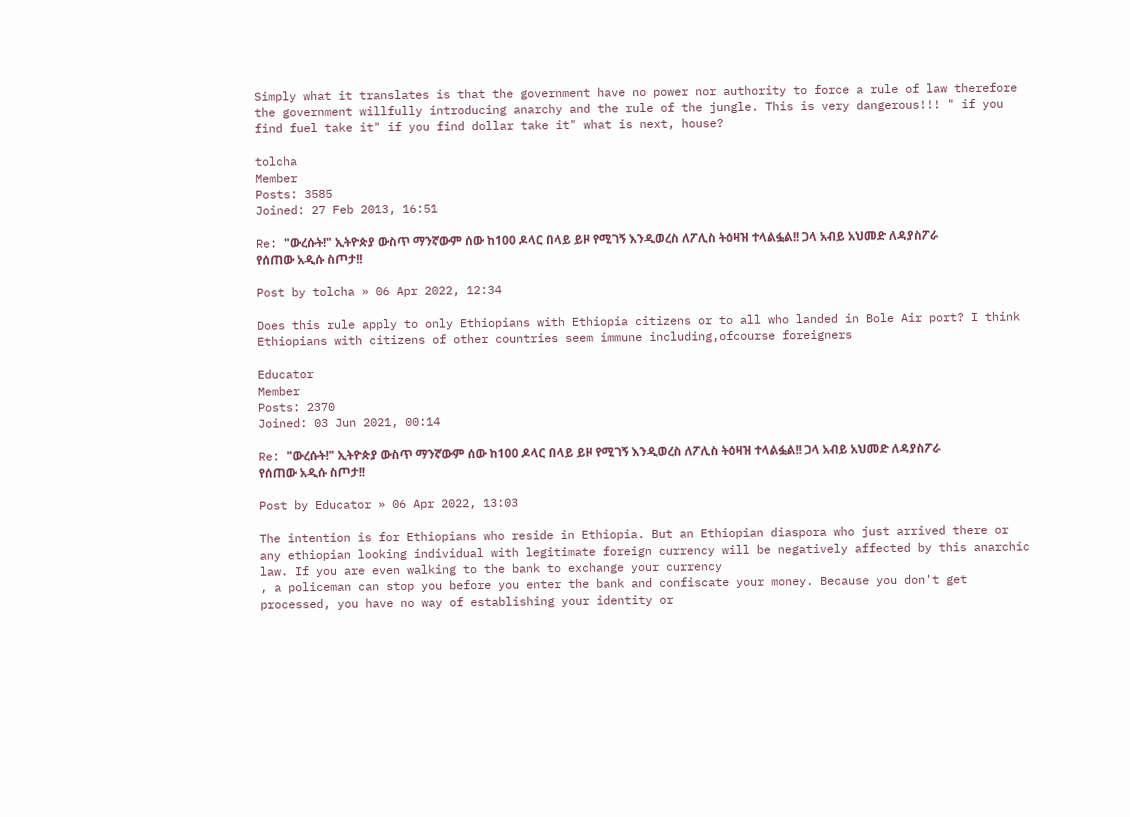Simply what it translates is that the government have no power nor authority to force a rule of law therefore the government willfully introducing anarchy and the rule of the jungle. This is very dangerous!!! " if you find fuel take it" if you find dollar take it" what is next, house?

tolcha
Member
Posts: 3585
Joined: 27 Feb 2013, 16:51

Re: "ውረሱት!" ኢትዮጵያ ውስጥ ማንኛውም ሰው ከ100 ዶላር በላይ ይዞ የሚገኝ እንዲወረስ ለፖሊስ ትዕዛዝ ተላልፏል!! ጋላ አብይ አህመድ ለዳያስፖራ የሰጠው አዲሱ ስጦታ!!

Post by tolcha » 06 Apr 2022, 12:34

Does this rule apply to only Ethiopians with Ethiopia citizens or to all who landed in Bole Air port? I think Ethiopians with citizens of other countries seem immune including,ofcourse foreigners

Educator
Member
Posts: 2370
Joined: 03 Jun 2021, 00:14

Re: "ውረሱት!" ኢትዮጵያ ውስጥ ማንኛውም ሰው ከ100 ዶላር በላይ ይዞ የሚገኝ እንዲወረስ ለፖሊስ ትዕዛዝ ተላልፏል!! ጋላ አብይ አህመድ ለዳያስፖራ የሰጠው አዲሱ ስጦታ!!

Post by Educator » 06 Apr 2022, 13:03

The intention is for Ethiopians who reside in Ethiopia. But an Ethiopian diaspora who just arrived there or any ethiopian looking individual with legitimate foreign currency will be negatively affected by this anarchic law. If you are even walking to the bank to exchange your currency
, a policeman can stop you before you enter the bank and confiscate your money. Because you don't get processed, you have no way of establishing your identity or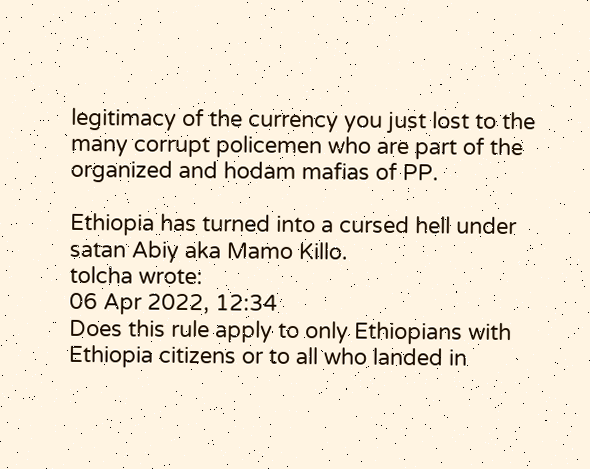legitimacy of the currency you just lost to the many corrupt policemen who are part of the organized and hodam mafias of PP.

Ethiopia has turned into a cursed hell under satan Abiy aka Mamo Killo.
tolcha wrote:
06 Apr 2022, 12:34
Does this rule apply to only Ethiopians with Ethiopia citizens or to all who landed in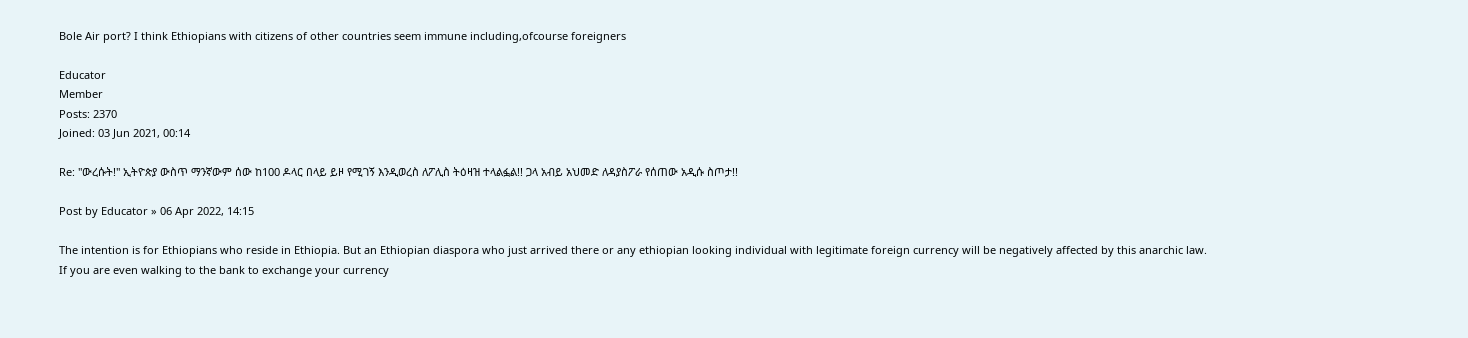Bole Air port? I think Ethiopians with citizens of other countries seem immune including,ofcourse foreigners

Educator
Member
Posts: 2370
Joined: 03 Jun 2021, 00:14

Re: "ውረሱት!" ኢትዮጵያ ውስጥ ማንኛውም ሰው ከ100 ዶላር በላይ ይዞ የሚገኝ እንዲወረስ ለፖሊስ ትዕዛዝ ተላልፏል!! ጋላ አብይ አህመድ ለዳያስፖራ የሰጠው አዲሱ ስጦታ!!

Post by Educator » 06 Apr 2022, 14:15

The intention is for Ethiopians who reside in Ethiopia. But an Ethiopian diaspora who just arrived there or any ethiopian looking individual with legitimate foreign currency will be negatively affected by this anarchic law. If you are even walking to the bank to exchange your currency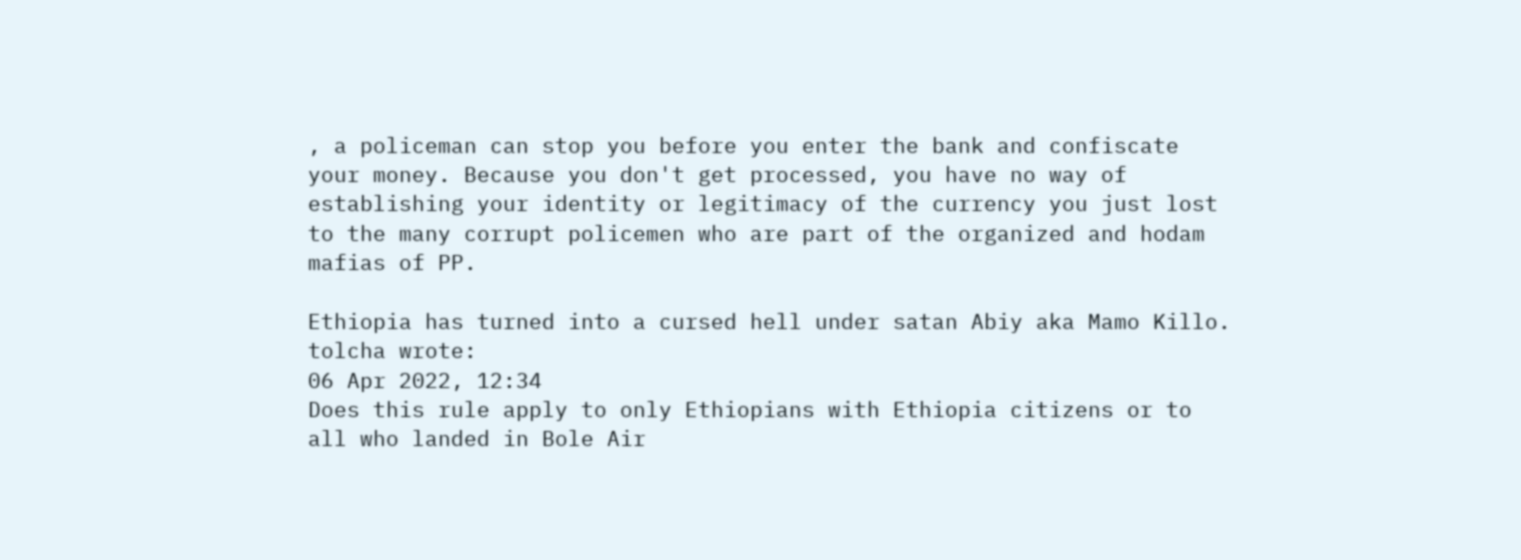, a policeman can stop you before you enter the bank and confiscate your money. Because you don't get processed, you have no way of establishing your identity or legitimacy of the currency you just lost to the many corrupt policemen who are part of the organized and hodam mafias of PP.

Ethiopia has turned into a cursed hell under satan Abiy aka Mamo Killo.
tolcha wrote:
06 Apr 2022, 12:34
Does this rule apply to only Ethiopians with Ethiopia citizens or to all who landed in Bole Air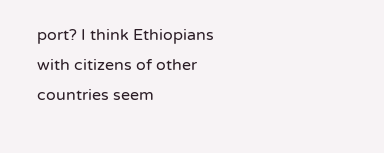port? I think Ethiopians with citizens of other countries seem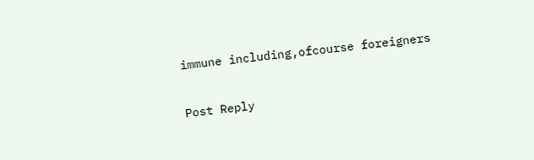immune including,ofcourse foreigners

Post Reply